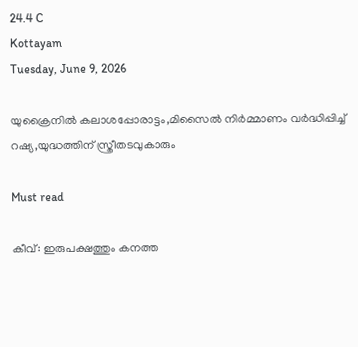24.4 C
Kottayam
Tuesday, June 9, 2026

യുക്രൈനില്‍ കലാശപ്പോരാട്ടം,മിസൈല്‍ നിര്‍മ്മാണം വര്‍ദ്ധിപ്പിച്ച് റഷ്യ,യുദ്ധത്തിന് സ്ത്രീതടവുകാരും

Must read

കീവ്: ഇരുപക്ഷത്തും കനത്ത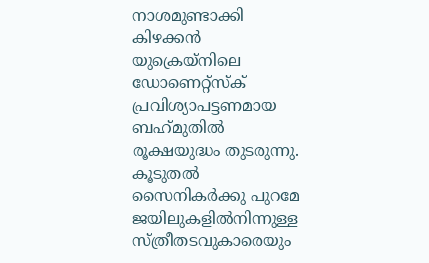നാശമുണ്ടാക്കി കിഴക്കൻ യുക്രെയ്നിലെ ഡോണെറ്റ്സ്ക് പ്രവിശ്യാപട്ടണമായ ബഹ്‌മുതിൽ രൂക്ഷയുദ്ധം തുടരുന്നു. കൂടുതൽ സൈനികർക്കു പുറമേ ജയിലുകളിൽനിന്നുള്ള സ്ത്രീതടവുകാരെയും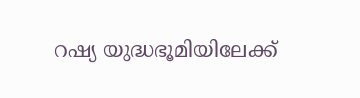റഷ്യ യുദ്ധഭൂമിയിലേക്ക്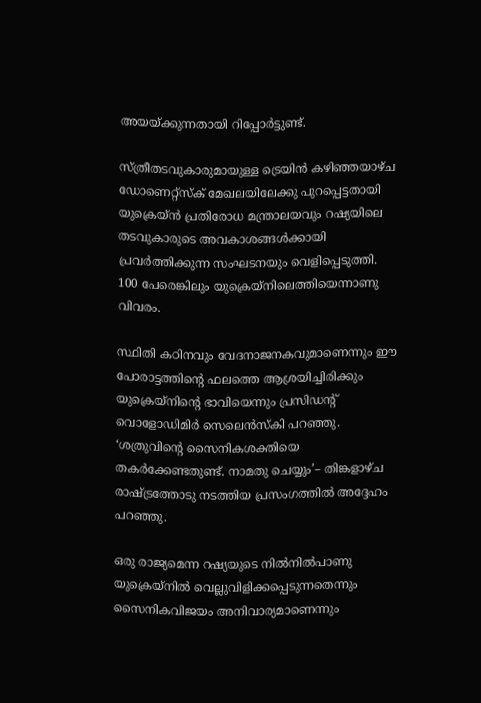അയയ്ക്കുന്നതായി റിപ്പോർട്ടുണ്ട്.

സ്ത്രീതടവുകാരുമായുള്ള ട്രെയിൻ കഴിഞ്ഞയാഴ്ച ഡോണെറ്റ്സ്ക് മേഖലയിലേക്കു പുറപ്പെട്ടതായി യുക്രെയ്ൻ പ്രതിരോധ മന്ത്രാലയവും റഷ്യയിലെ തടവുകാരുടെ അവകാശങ്ങൾക്കായി പ്രവർത്തിക്കുന്ന സംഘടനയും വെളിപ്പെടുത്തി. 100 പേരെങ്കിലും യുക്രെയ്നിലെത്തിയെന്നാണു വിവരം.

സ്ഥിതി കഠിനവും വേദനാജനകവുമാണെന്നും ഈ പോരാട്ടത്തിന്റെ ഫലത്തെ ആശ്രയിച്ചിരിക്കും യുക്രെയ്നിന്റെ ഭാവിയെന്നും പ്രസിഡന്റ് വൊളോഡിമിർ സെലെൻസ്കി പറഞ്ഞു. ‘ശത്രുവിന്റെ സൈനികശക്തിയെ തകർക്കേണ്ടതുണ്ട്. നാമതു ചെയ്യും’– തിങ്കളാഴ്ച രാഷ്ട്രത്തോടു നടത്തിയ പ്രസംഗത്തിൽ അദ്ദേഹം പറ‍ഞ്ഞു.

ഒരു രാജ്യമെന്ന റഷ്യയുടെ നിൽനിൽപാണു യുക്രെയ്നിൽ വെല്ലുവിളിക്കപ്പെടുന്നതെന്നും സൈനികവിജയം അനിവാര്യമാണെന്നും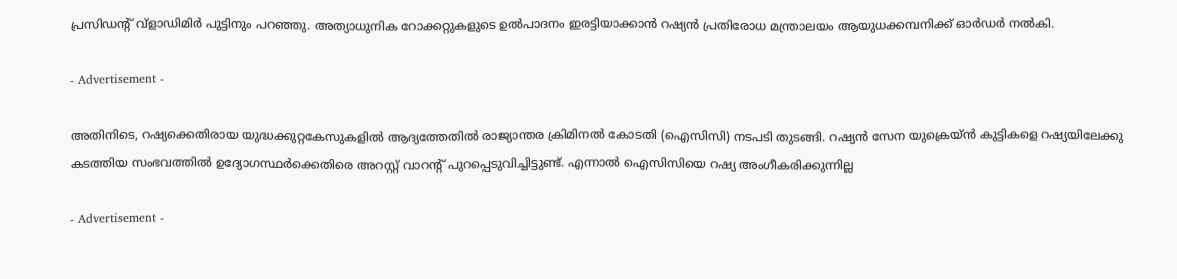പ്രസിഡന്റ് വ്ളാഡിമിർ പുട്ടിനും പറഞ്ഞു. അത്യാധുനിക റോക്കറ്റുകളുടെ ഉൽപാദനം ഇരട്ടിയാക്കാൻ റഷ്യൻ പ്രതിരോധ മന്ത്രാലയം ആയുധക്കമ്പനിക്ക് ഓർഡർ നൽകി.

- Advertisement -

അതിനിടെ, റഷ്യക്കെതിരായ യുദ്ധക്കുറ്റകേസുകളിൽ ആദ്യത്തേതിൽ രാജ്യാന്തര ക്രിമിനൽ കോടതി (ഐസിസി) നടപടി തുടങ്ങി. റഷ്യൻ സേന യുക്രെയ്ൻ കുട്ടികളെ റഷ്യയിലേക്കു കടത്തിയ സംഭവത്തിൽ ഉദ്യോഗസ്ഥർക്കെതിരെ അറസ്റ്റ് വാറന്റ് പുറപ്പെടുവിച്ചിട്ടുണ്ട്. എന്നാൽ ഐസിസിയെ റഷ്യ അംഗീകരിക്കുന്നില്ല

- Advertisement -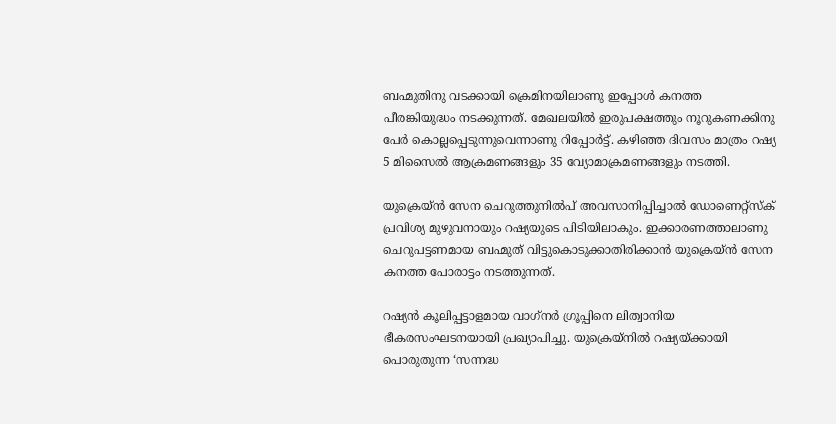ബഹ്മുതിനു വടക്കായി ക്രെമിനയിലാണു ഇപ്പോൾ കനത്ത പീരങ്കിയുദ്ധം നടക്കുന്നത്. മേഖലയിൽ ഇരുപക്ഷത്തും നൂറുകണക്കിനു പേർ കൊല്ലപ്പെടുന്നുവെന്നാണു റിപ്പോർട്ട്. കഴിഞ്ഞ ദിവസം മാത്രം റഷ്യ 5 മിസൈൽ ആക്രമണങ്ങളും 35 വ്യോമാക്രമണങ്ങളും നടത്തി.

യുക്രെയ്ൻ സേന ചെറുത്തുനിൽപ് അവസാനിപ്പിച്ചാൽ ഡോണെറ്റ്സ്ക് പ്രവിശ്യ മുഴുവനായും റഷ്യയുടെ പിടിയിലാകും. ഇക്കാരണത്താലാണു ചെറുപട്ടണമായ ബഹ്മുത് വിട്ടുകൊടുക്കാതിരിക്കാൻ യുക്രെയ്ൻ സേന കനത്ത പോരാട്ടം നടത്തുന്നത്.

റഷ്യൻ കൂലിപ്പട്ടാളമായ വാഗ്‌നർ ഗ്രൂപ്പിനെ ലിത്വാനിയ ഭീകരസംഘടനയായി പ്രഖ്യാപിച്ചു. യുക്രെയ്നിൽ റഷ്യയ്ക്കായി പൊരുതുന്ന ‘സന്നദ്ധ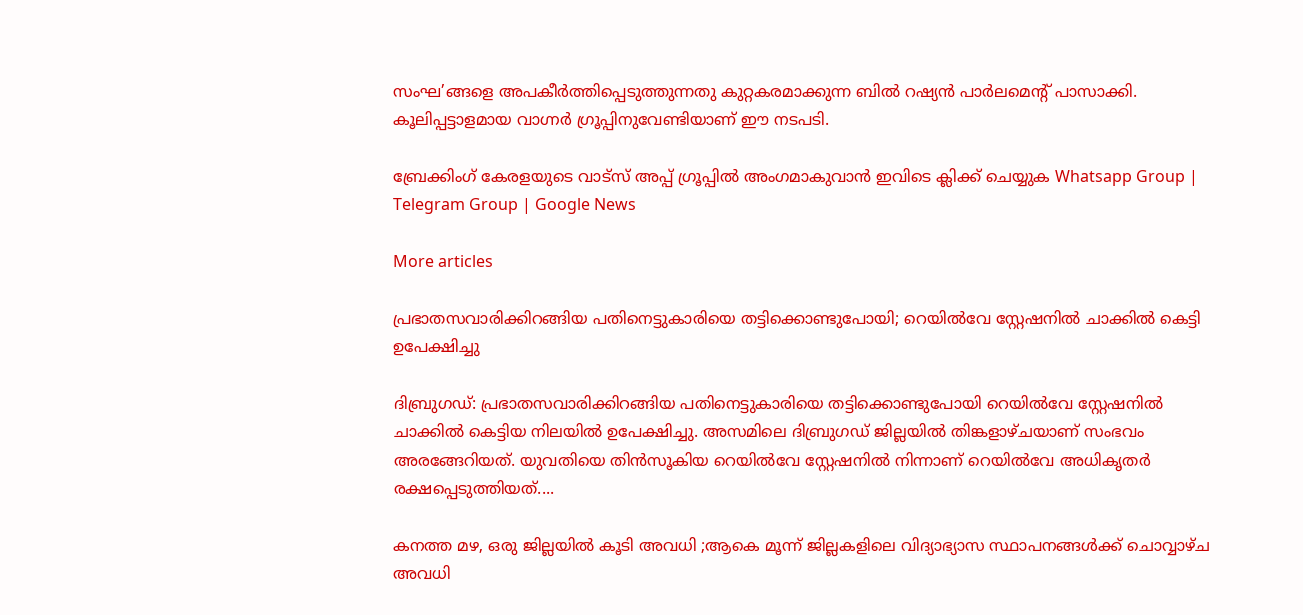സംഘ’ങ്ങളെ അപകീർത്തിപ്പെടുത്തുന്നതു കുറ്റകരമാക്കുന്ന ബിൽ റഷ്യൻ പാർലമെന്റ് പാസാക്കി. കൂലിപ്പട്ടാളമായ വാഗ്നർ ഗ്രൂപ്പിനുവേണ്ടിയാണ് ഈ നടപടി.

ബ്രേക്കിംഗ് കേരളയുടെ വാട്സ് അപ്പ് ഗ്രൂപ്പിൽ അംഗമാകുവാൻ ഇവിടെ ക്ലിക്ക് ചെയ്യുക Whatsapp Group | Telegram Group | Google News

More articles

പ്രഭാതസവാരിക്കിറങ്ങിയ പതിനെട്ടുകാരിയെ തട്ടിക്കൊണ്ടുപോയി; റെയിൽവേ സ്റ്റേഷനിൽ ചാക്കിൽ കെട്ടി ഉപേക്ഷിച്ചു

ദിബ്രുഗഡ്: പ്രഭാതസവാരിക്കിറങ്ങിയ പതിനെട്ടുകാരിയെ തട്ടിക്കൊണ്ടുപോയി റെയിൽവേ സ്റ്റേഷനിൽ ചാക്കിൽ കെട്ടിയ നിലയിൽ ഉപേക്ഷിച്ചു. അസമിലെ ദിബ്രുഗഡ് ജില്ലയിൽ തിങ്കളാഴ്ചയാണ് സംഭവം അരങ്ങേറിയത്. യുവതിയെ തിൻസൂകിയ റെയിൽവേ സ്റ്റേഷനിൽ നിന്നാണ് റെയിൽവേ അധികൃതർ രക്ഷപ്പെടുത്തിയത്....

കനത്ത മഴ, ഒരു ജില്ലയിൽ കൂടി അവധി ;ആകെ മൂന്ന് ജില്ലകളിലെ വിദ്യാഭ്യാസ സ്ഥാപനങ്ങൾക്ക് ചൊവ്വാഴ്ച അവധി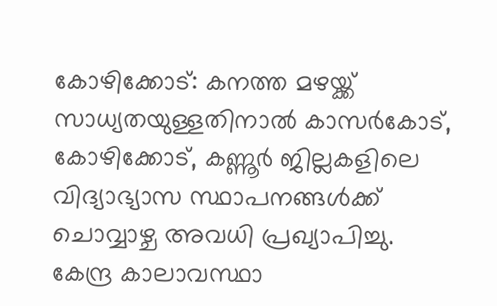കോഴിക്കോട്: കനത്ത മഴയ്ക്ക് സാധ്യതയുള്ളതിനാൽ കാസർകോട്, കോഴിക്കോട്, കണ്ണൂർ ജില്ലകളിലെ വിദ്യാഭ്യാസ സ്ഥാപനങ്ങൾക്ക് ചൊവ്വാഴ്ച അവധി പ്രഖ്യാപിച്ചു. കേന്ദ്ര കാലാവസ്ഥാ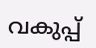വകുപ്പ്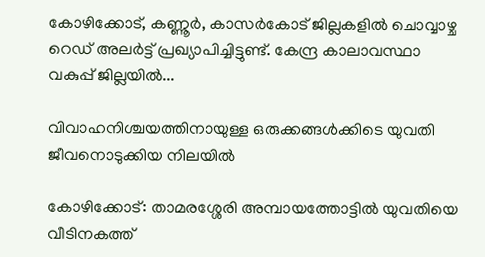കോഴിക്കോട്, കണ്ണൂർ, കാസർകോട് ജില്ലകളിൽ ചൊവ്വാഴ്ച റെഡ് അലർട്ട് പ്രഖ്യാപിച്ചിട്ടുണ്ട്. കേന്ദ്ര കാലാവസ്ഥാ വകുപ്പ് ജില്ലയിൽ...

വിവാഹനിശ്ചയത്തിനായുള്ള ഒരുക്കങ്ങൾക്കിടെ യുവതി ജീവനൊടുക്കിയ നിലയിൽ

കോഴിക്കോട്: താമരശ്ശേരി അമ്പായത്തോട്ടിൽ യുവതിയെ വീടിനകത്ത്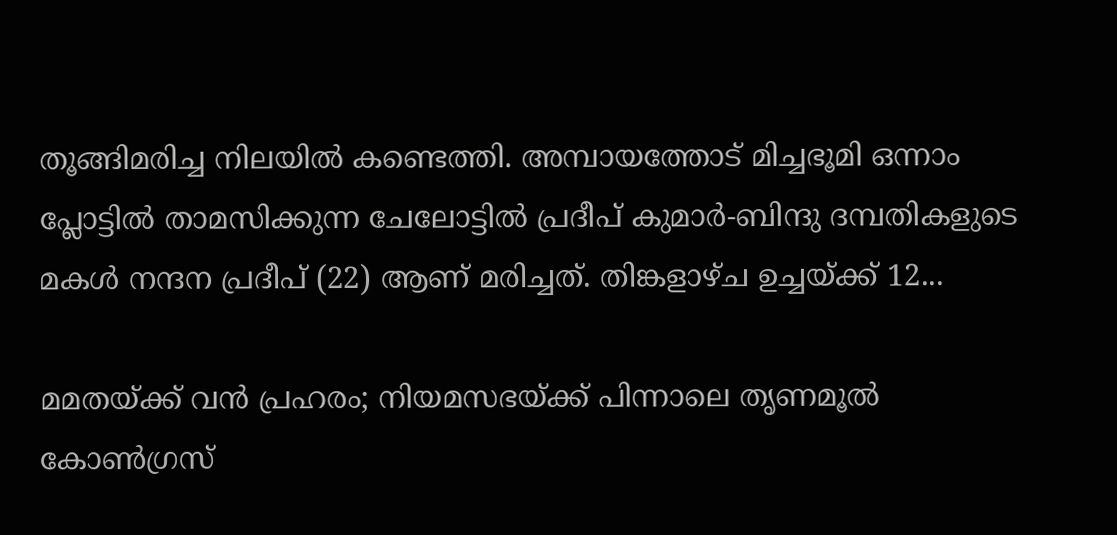തൂങ്ങിമരിച്ച നിലയിൽ കണ്ടെത്തി. അമ്പായത്തോട് മിച്ചഭൂമി ഒന്നാം പ്ലോട്ടിൽ താമസിക്കുന്ന ചേലോട്ടിൽ പ്രദീപ് കുമാർ-ബിന്ദു ദമ്പതികളുടെ മകൾ നന്ദന പ്രദീപ് (22) ആണ് മരിച്ചത്. തിങ്കളാഴ്ച ഉച്ചയ്ക്ക് 12...

മമതയ്ക്ക് വൻ പ്രഹരം; നിയമസഭയ്ക്ക് പിന്നാലെ തൃണമൂൽ കോൺഗ്രസ്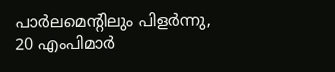പാർലമെന്റിലും പിളർന്നു, 20 എംപിമാർ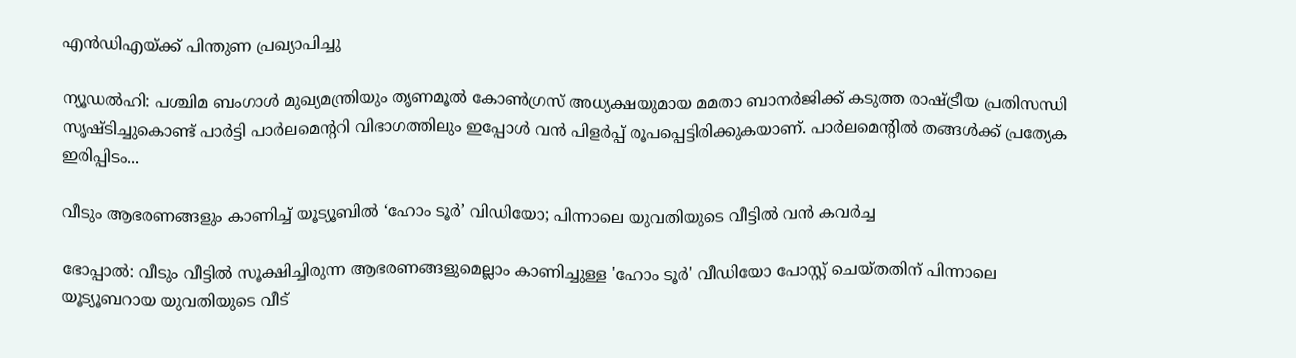എൻഡിഎയ്ക്ക് പിന്തുണ പ്രഖ്യാപിച്ചു

ന്യൂഡൽഹി: പശ്ചിമ ബംഗാൾ മുഖ്യമന്ത്രിയും തൃണമൂൽ കോൺഗ്രസ് അധ്യക്ഷയുമായ മമതാ ബാനർജിക്ക് കടുത്ത രാഷ്ട്രീയ പ്രതിസന്ധി സൃഷ്ടിച്ചുകൊണ്ട് പാർട്ടി പാർലമെന്ററി വിഭാഗത്തിലും ഇപ്പോൾ വൻ പിളർപ്പ് രൂപപ്പെട്ടിരിക്കുകയാണ്. പാർലമെന്റിൽ തങ്ങൾക്ക് പ്രത്യേക ഇരിപ്പിടം...

വീടും ആഭരണങ്ങളും കാണിച്ച് യൂട്യൂബിൽ ‘ഹോം ടൂർ’ വിഡിയോ; പിന്നാലെ യുവതിയുടെ വീട്ടിൽ വൻ കവർച്ച

ഭോപ്പാൽ: വീടും വീട്ടിൽ സൂക്ഷിച്ചിരുന്ന ആഭരണങ്ങളുമെല്ലാം കാണിച്ചുള്ള 'ഹോം ടൂർ' വീഡിയോ പോസ്റ്റ് ചെയ്തതിന് പിന്നാലെ യൂട്യൂബറായ യുവതിയുടെ വീട്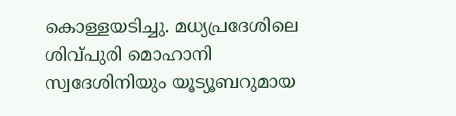കൊള്ളയടിച്ചു. മധ്യപ്രദേശിലെ ശിവ്പുരി മൊഹാനി സ്വദേശിനിയും യൂട്യൂബറുമായ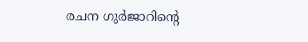രചന ഗുർജാറിന്റെ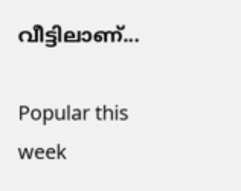വീട്ടിലാണ്...

Popular this week